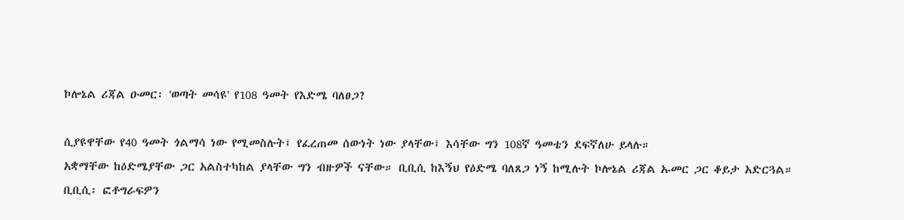ኮሎኔል ሪጃል ዑመር፡ 'ወጣት መሳዩ' የ108 ዓመት የእድሜ ባለፀጋ?

ሲያዩዋቸው የ40 ዓመት ጎልማሳ ነው የሚመስሉት፤ የፈረጠመ ሰውነት ነው ያላቸው፤ እሳቸው ግን 108ኛ ዓመቴን ደፍኛለሁ ይላሉ።
አቋማቸው ከዕድሜያቸው ጋር አልስተካከል ያላቸው ግን ብዙዎች ናቸው። ቢቢሲ ከእኝህ የዕድሜ ባለጸጋ ነኝ ከሚሉት ኮሎኔል ሪጃል ኡመር ጋር ቆይታ አድርጓል።
ቢቢሲ፡ ፎቶግራፍዎን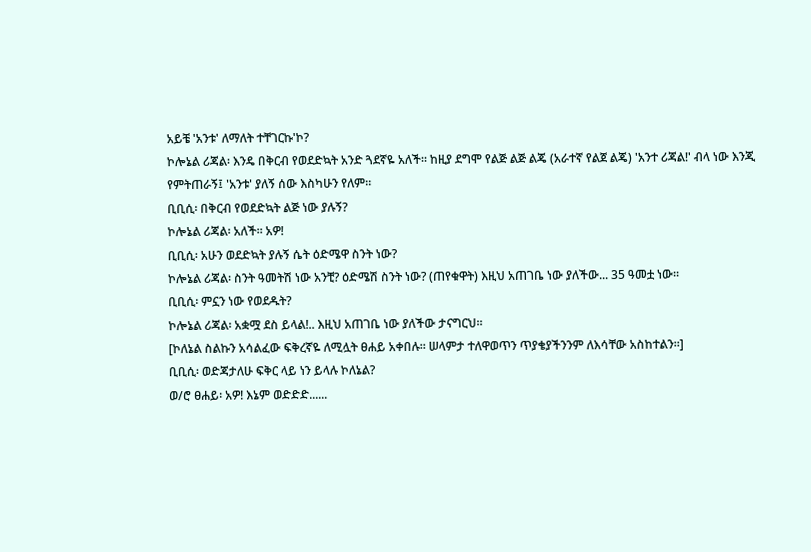አይቼ 'አንቱ' ለማለት ተቸገርኩ'ኮ?
ኮሎኔል ሪጃል፡ እንዴ በቅርብ የወደድኳት አንድ ጓደኛዬ አለች። ከዚያ ደግሞ የልጅ ልጅ ልጄ (አራተኛ የልጀ ልጄ) 'አንተ ሪጃል!' ብላ ነው እንጂ የምትጠራኝ፤ 'አንቱ' ያለኝ ሰው እስካሁን የለም።
ቢቢሲ፡ በቅርብ የወደድኳት ልጅ ነው ያሉኝ?
ኮሎኔል ሪጃል፡ አለች። አዎ!
ቢቢሲ፡ አሁን ወደድኳት ያሉኝ ሴት ዕድሜዋ ስንት ነው?
ኮሎኔል ሪጃል፡ ስንት ዓመትሽ ነው አንቺ? ዕድሜሽ ስንት ነው? (ጠየቁዋት) እዚህ አጠገቤ ነው ያለችው... 35 ዓመቷ ነው።
ቢቢሲ፡ ምኗን ነው የወደዱት?
ኮሎኔል ሪጃል፡ አቋሟ ደስ ይላል!.. እዚህ አጠገቤ ነው ያለችው ታናግርህ።
[ኮለኔል ስልኩን አሳልፈው ፍቅረኛዬ ለሚሏት ፀሐይ አቀበሉ። ሠላምታ ተለዋወጥን ጥያቄያችንንም ለእሳቸው አስከተልን።]
ቢቢሲ፡ ወድጃታለሁ ፍቅር ላይ ነን ይላሉ ኮለኔል?
ወ/ሮ ፀሐይ፡ አዎ! እኔም ወድድድ......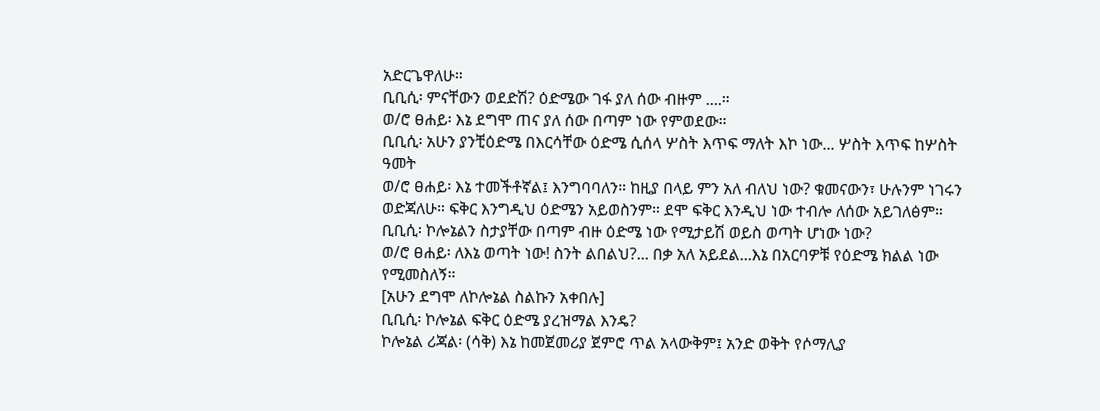አድርጌዋለሁ።
ቢቢሲ፡ ምናቸውን ወደድሽ? ዕድሜው ገፋ ያለ ሰው ብዙም ....።
ወ/ሮ ፀሐይ፡ እኔ ደግሞ ጠና ያለ ሰው በጣም ነው የምወደው።
ቢቢሲ፡ አሁን ያንቺዕድሜ በእርሳቸው ዕድሜ ሲሰላ ሦስት እጥፍ ማለት እኮ ነው... ሦስት እጥፍ ከሦስት ዓመት
ወ/ሮ ፀሐይ፡ እኔ ተመችቶኛል፤ እንግባባለን። ከዚያ በላይ ምን አለ ብለህ ነው? ቁመናውን፣ ሁሉንም ነገሩን ወድጃለሁ። ፍቅር እንግዲህ ዕድሜን አይወስንም። ደሞ ፍቅር እንዲህ ነው ተብሎ ለሰው አይገለፅም።
ቢቢሲ፡ ኮሎኔልን ስታያቸው በጣም ብዙ ዕድሜ ነው የሚታይሽ ወይስ ወጣት ሆነው ነው?
ወ/ሮ ፀሐይ፡ ለእኔ ወጣት ነው! ስንት ልበልህ?... በቃ አለ አይደል...እኔ በአርባዎቹ የዕድሜ ክልል ነው የሚመስለኝ።
[አሁን ደግሞ ለኮሎኔል ስልኩን አቀበሉ]
ቢቢሲ፡ ኮሎኔል ፍቅር ዕድሜ ያረዝማል እንዴ?
ኮሎኔል ሪጃል፡ (ሳቅ) እኔ ከመጀመሪያ ጀምሮ ጥል አላውቅም፤ አንድ ወቅት የሶማሊያ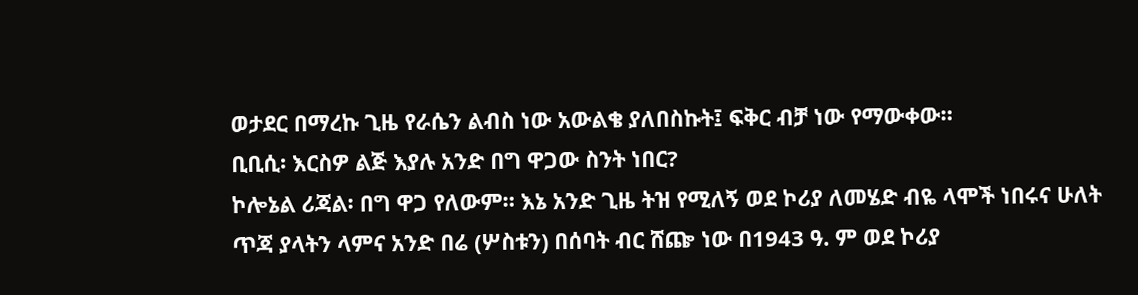ወታደር በማረኩ ጊዜ የራሴን ልብስ ነው አውልቄ ያለበስኩት፤ ፍቅር ብቻ ነው የማውቀው።
ቢቢሲ፡ እርስዎ ልጅ እያሉ አንድ በግ ዋጋው ስንት ነበር?
ኮሎኔል ሪጃል፡ በግ ዋጋ የለውም። እኔ አንድ ጊዜ ትዝ የሚለኝ ወደ ኮሪያ ለመሄድ ብዬ ላሞች ነበሩና ሁለት ጥጃ ያላትን ላምና አንድ በሬ (ሦስቱን) በሰባት ብር ሸጬ ነው በ1943 ዓ. ም ወደ ኮሪያ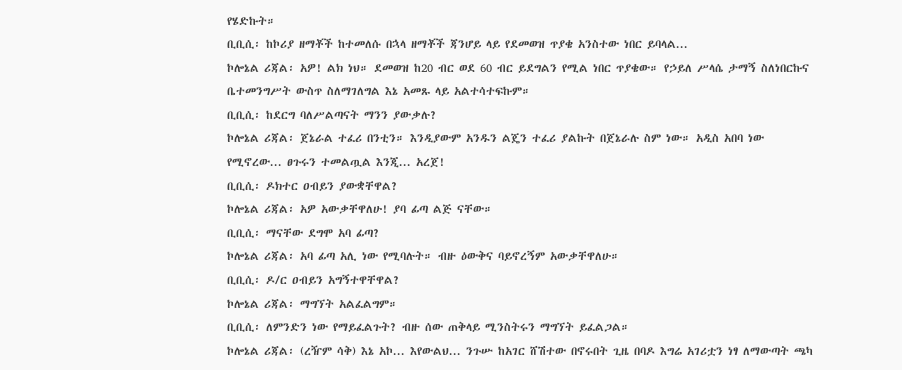የሄድኩት።
ቢቢሲ፡ ከኮሪያ ዘማቾች ከተመለሱ በኋላ ዘማቾች ጃንሆይ ላይ የደመወዝ ጥያቄ አንስተው ነበር ይባላል...
ኮሎኔል ሪጃል፡ አዎ! ልክ ነህ። ደመወዝ ከ20 ብር ወደ 60 ብር ይደግልን የሚል ነበር ጥያቄው። የኃይለ ሥላሴ ታማኝ ስለነበርኩና ቤተመንግሥት ውስጥ ስለማገለግል እኔ አመጹ ላይ አልተሳተፍኩም።
ቢቢሲ፡ ከደርግ ባለሥልጣናት ማንን ያውቃሉ?
ኮሎኔል ሪጃል፡ ጀኔራል ተፈሪ በንቲን። እንዲያውም አንዱን ልጄን ተፈሪ ያልኩት በጀኔራሉ ስም ነው። አዲስ አበባ ነው የሚኖረው... ፀጉሩን ተመልጧል እንጂ... አረጀ!
ቢቢሲ፡ ዶክተር ዐብይን ያውቋቸዋል?
ኮሎኔል ሪጃል፡ አዎ አውቃቸዋለሁ! ያባ ፊጣ ልጅ ናቸው።
ቢቢሲ፡ ማናቸው ደግሞ አባ ፊጣ?
ኮሎኔል ሪጃል፡ አባ ፊጣ አሊ ነው የሚባሉት። ብዙ ዕውቅና ባይኖረኝም አውቃቸዋለሁ።
ቢቢሲ፡ ዶ/ር ዐብይን አግኝተዋቸዋል?
ኮሎኔል ሪጃል፡ ማግኘት አልፈልግም።
ቢቢሲ፡ ለምንድን ነው የማይፈልጉት? ብዙ ሰው ጠቅላይ ሚንስትሩን ማግኘት ይፈልጋል።
ኮሎኔል ሪጃል፡ (ረዥም ሳቅ) እኔ አኮ... እየውልህ... ንጉሡ ከአገር ሸሽተው በኖሩበት ጊዜ በባዶ እግሬ አገሪቷን ነፃ ለማውጣት ጫካ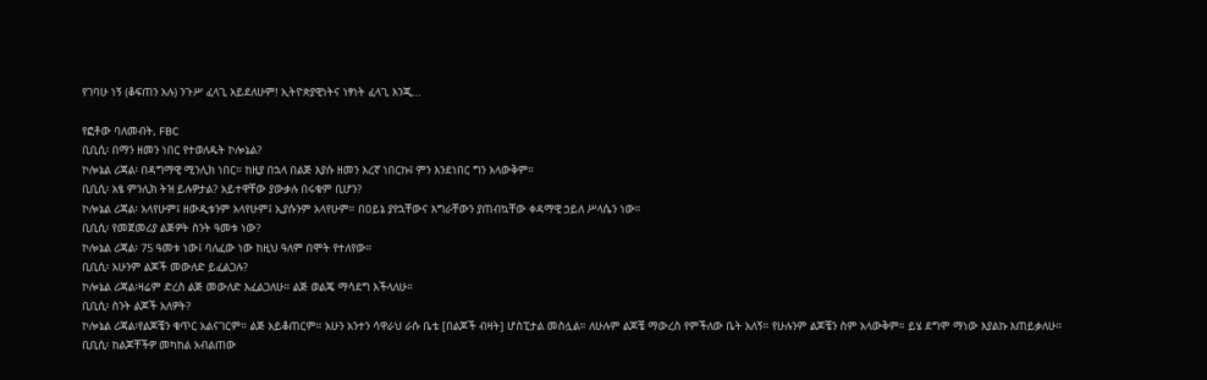የገባሁ ነኝ (ቆፍጠን አሉ) ንጉሥ ፈላጊ አይደለሁም! ኢትዮጵያዊነትና ነፃነት ፈላጊ እንጂ...

የፎቶው ባለመብት, FBC
ቢቢሲ፡ በማን ዘመን ነበር የተወለዱት ኮሎኔል?
ኮሎኔል ሪጃል፡ በዳግማዊ ሚንሊክ ነበር። ከዚያ በኋላ በልጅ እያሱ ዘመን እረኛ ነበርኩ፤ ምን እንደነበር ግን አላውቅም።
ቢቢሲ፡ አፄ ምንሊክ ትዝ ይሉዎታል? አይተዋቸው ያውቃሉ በሩቁም ቢሆን?
ኮሎኔል ሪጃል፡ አላየሁም፤ ዘውዲቱንም አላየሁም፤ ኢያሱንም አላየሁም። በዐይኔ ያየኋቸውና እግራቸውን ያጠብኳቸው ቀዳማዊ ኃይለ ሥላሴን ነው።
ቢቢሲ፡ የመጀመሪያ ልጅዎት ስንት ዓመቱ ነው?
ኮሎኔል ሪጃል፡ 75 ዓመቱ ነው፤ ባለፈው ነው ከዚህ ዓለም በሞት የተለየው።
ቢቢሲ፡ አሁንም ልጆች መውለድ ይፈልጋሉ?
ኮሎኔል ሪጃል፡ዛሬም ድረስ ልጅ መውለድ እፈልጋለሁ። ልጅ ወልጄ ማሳደግ እችላለሁ።
ቢቢሲ፡ ስንት ልጆች አለዎት?
ኮሎኔል ሪጃል፡የልጆቼን ቁጥር አልናገርም። ልጅ አይቆጠርም። አሁን አንተን ሳዋራህ ራሱ ቤቴ [በልጆች ብዛት] ሆስፒታል መስሏል። ለሁሉም ልጆቼ ማውረስ የምችለው ቤት አለኝ። የሁሉንም ልጆቼን ስም አላውቅም። ይሄ ደግሞ ማነው እያልኩ እጠይቃለሁ።
ቢቢሲ፡ ከልጆቸችዎ መካከል አብልጠው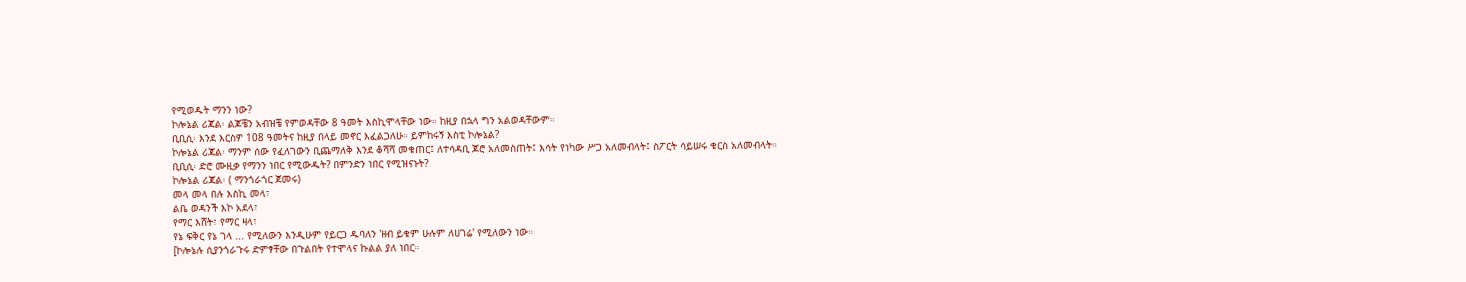የሚወዱት ማንን ነው?
ኮሎኔል ሪጃል፡ ልጆቼን አብዝቼ የምወዳቸው 8 ዓመት እስኪሞላቸው ነው። ከዚያ በኋላ ግን አልወዳቸውም።
ቢቢሲ፡ እንደ እርስዎ 108 ዓመትና ከዚያ በላይ መኖር እፈልጋለሁ። ይምከሩኝ እስቲ ኮሎኔል?
ኮሎኔል ሪጃል፡ ማንም ሰው የፈለገውን ቢጨማለቅ እንደ ቆሻሻ መቁጠር፤ ለተሳዳቢ ጆሮ አለመስጠት፤ እሳት የነካው ሥጋ አለመብላት፤ ስፖርት ሳይሠሩ ቁርስ አለመብላት።
ቢቢሲ፡ ድሮ ሙዚቃ የማንን ነበር የሚውዱት? በምንድን ነበር የሚዝናኑት?
ኮሎኔል ሪጃል፡ ( ማንጎራጎር ጀመሩ)
መላ መላ በሉ እስኪ መላ፣
ልቤ ወዳንች እኮ አደላ፣
የማር እሸት፣ የማር ዛላ፣
የኔ ፍቅር የኔ ገላ ... የሚለውን እንዲሁም የይርጋ ዱባለን 'ዘብ ይቁም ሁሉም ለሀገሬ' የሚለውን ነው።
[ኮሎኔሉ ሲያንጎራጉሩ ድምፃቸው በጉልበት የተሞላና ኩልል ያለ ነበር።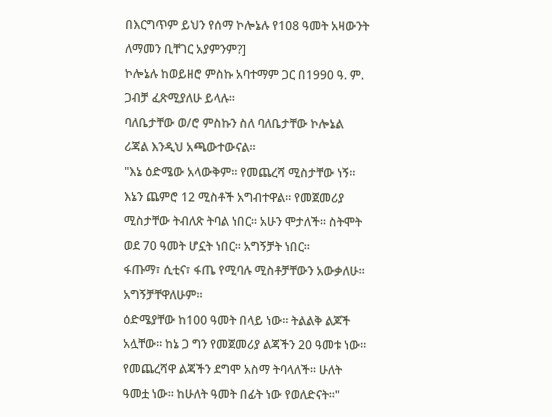በእርግጥም ይህን የሰማ ኮሎኔሉ የ108 ዓመት አዛውንት ለማመን ቢቸገር አያምንም?]
ኮሎኔሉ ከወይዘሮ ምስኩ አባተማም ጋር በ1990 ዓ. ም. ጋብቻ ፈጽሚያለሁ ይላሉ።
ባለቤታቸው ወ/ሮ ምስኩን ስለ ባለቤታቸው ኮሎኔል ሪጃል እንዲህ አጫውተውናል።
"እኔ ዕድሜው አላውቅም። የመጨረሻ ሚስታቸው ነኝ። እኔን ጨምሮ 12 ሚስቶች አግብተዋል። የመጀመሪያ ሚስታቸው ትብለጽ ትባል ነበር። አሁን ሞታለች። ስትሞት ወደ 70 ዓመት ሆኗት ነበር። አግኝቻት ነበር።
ፋጡማ፣ ሲቲና፣ ፋጤ የሚባሉ ሚስቶቻቸውን አውቃለሁ። አግኝቻቸዋለሁም።
ዕድሜያቸው ከ100 ዓመት በላይ ነው። ትልልቅ ልጆች አሏቸው። ከኔ ጋ ግን የመጀመሪያ ልጃችን 20 ዓመቱ ነው። የመጨረሻዋ ልጃችን ደግሞ አስማ ትባላለች። ሁለት ዓመቷ ነው። ከሁለት ዓመት በፊት ነው የወለድናት።"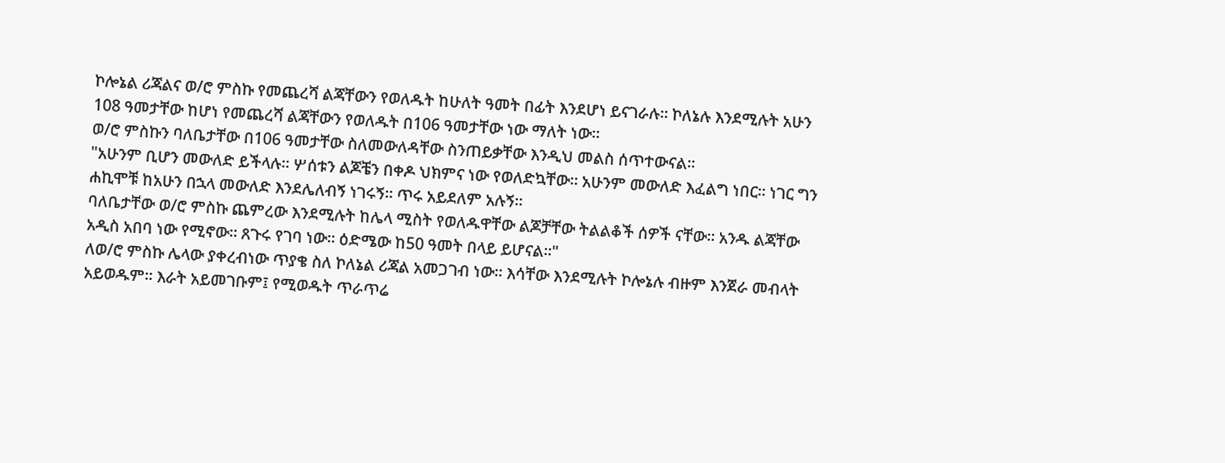ኮሎኔል ሪጃልና ወ/ሮ ምስኩ የመጨረሻ ልጃቸውን የወለዱት ከሁለት ዓመት በፊት እንደሆነ ይናገራሉ። ኮለኔሉ እንደሚሉት አሁን 108 ዓመታቸው ከሆነ የመጨረሻ ልጃቸውን የወለዱት በ106 ዓመታቸው ነው ማለት ነው።
ወ/ሮ ምስኩን ባለቤታቸው በ106 ዓመታቸው ስለመውለዳቸው ስንጠይቃቸው እንዲህ መልስ ሰጥተውናል።
"አሁንም ቢሆን መውለድ ይችላሉ። ሦሰቱን ልጆቼን በቀዶ ህክምና ነው የወለድኳቸው። አሁንም መውለድ እፈልግ ነበር። ነገር ግን ሐኪሞቹ ከአሁን በኋላ መውለድ እንደሌለብኝ ነገሩኝ። ጥሩ አይደለም አሉኝ።
ባለቤታቸው ወ/ሮ ምስኩ ጨምረው እንደሚሉት ከሌላ ሚስት የወለዱዋቸው ልጆቻቸው ትልልቆች ሰዎች ናቸው። አንዱ ልጃቸው አዲስ አበባ ነው የሚኖው። ጸጉሩ የገባ ነው። ዕድሜው ከ50 ዓመት በላይ ይሆናል።"
ለወ/ሮ ምስኩ ሌላው ያቀረብነው ጥያቄ ስለ ኮለኔል ሪጃል አመጋገብ ነው። እሳቸው እንደሚሉት ኮሎኔሉ ብዙም እንጀራ መብላት አይወዱም። እራት አይመገቡም፤ የሚወዱት ጥራጥሬ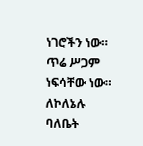ነገሮችን ነው። ጥሬ ሥጋም ነፍሳቸው ነው።
ለኮለኔሉ ባለቤት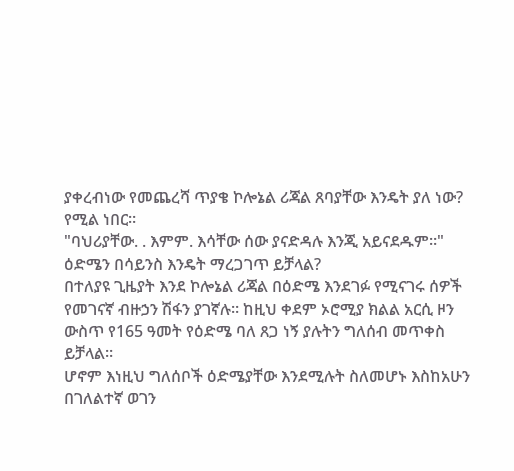ያቀረብነው የመጨረሻ ጥያቄ ኮሎኔል ሪጃል ጸባያቸው እንዴት ያለ ነው? የሚል ነበር።
"ባህሪያቸው. . እምም. እሳቸው ሰው ያናድዳሉ እንጂ አይናደዱም።"
ዕድሜን በሳይንስ እንዴት ማረጋገጥ ይቻላል?
በተለያዩ ጊዜያት እንደ ኮሎኔል ሪጃል በዕድሜ እንደገፉ የሚናገሩ ሰዎች የመገናኛ ብዙኃን ሽፋን ያገኛሉ። ከዚህ ቀደም ኦሮሚያ ክልል አርሲ ዞን ውስጥ የ165 ዓመት የዕድሜ ባለ ጸጋ ነኝ ያሉትን ግለሰብ መጥቀስ ይቻላል።
ሆኖም እነዚህ ግለሰቦች ዕድሜያቸው እንደሚሉት ስለመሆኑ እስከአሁን በገለልተኛ ወገን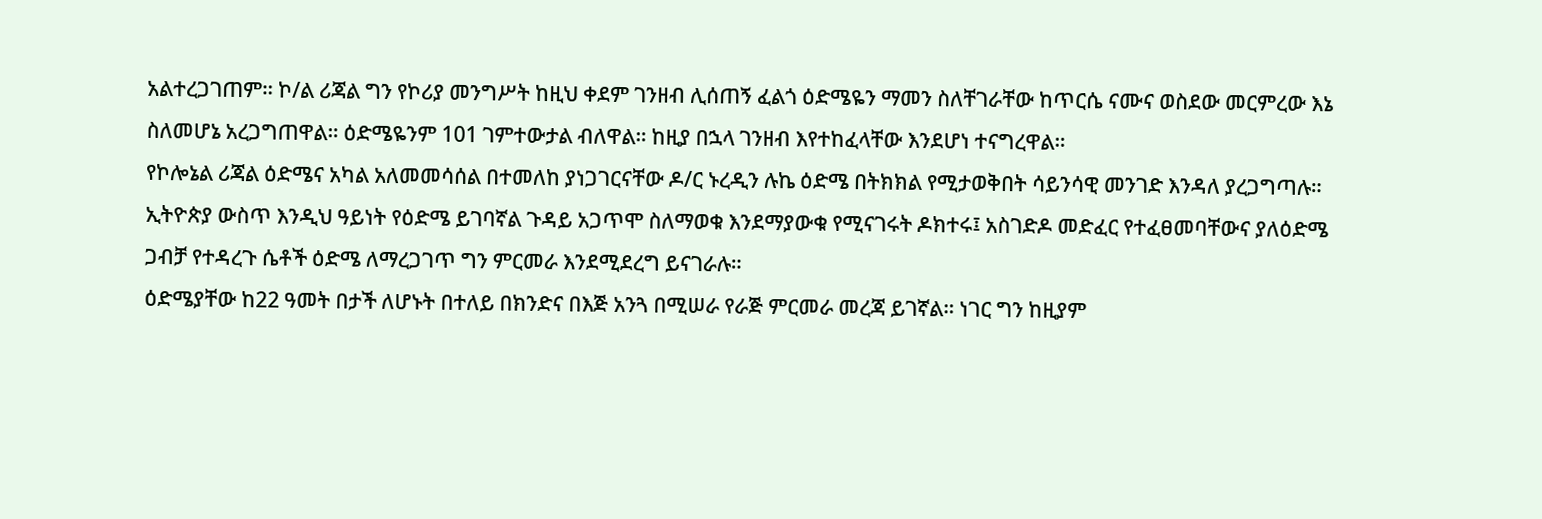አልተረጋገጠም። ኮ/ል ሪጃል ግን የኮሪያ መንግሥት ከዚህ ቀደም ገንዘብ ሊሰጠኝ ፈልጎ ዕድሜዬን ማመን ስለቸገራቸው ከጥርሴ ናሙና ወስደው መርምረው እኔ ስለመሆኔ አረጋግጠዋል። ዕድሜዬንም 101 ገምተውታል ብለዋል። ከዚያ በኋላ ገንዘብ እየተከፈላቸው እንደሆነ ተናግረዋል።
የኮሎኔል ሪጃል ዕድሜና አካል አለመመሳሰል በተመለከ ያነጋገርናቸው ዶ/ር ኑረዲን ሉኬ ዕድሜ በትክክል የሚታወቅበት ሳይንሳዊ መንገድ እንዳለ ያረጋግጣሉ።
ኢትዮጵያ ውስጥ እንዲህ ዓይነት የዕድሜ ይገባኛል ጉዳይ አጋጥሞ ስለማወቁ እንደማያውቁ የሚናገሩት ዶክተሩ፤ አስገድዶ መድፈር የተፈፀመባቸውና ያለዕድሜ ጋብቻ የተዳረጉ ሴቶች ዕድሜ ለማረጋገጥ ግን ምርመራ እንደሚደረግ ይናገራሉ።
ዕድሜያቸው ከ22 ዓመት በታች ለሆኑት በተለይ በክንድና በእጅ አንጓ በሚሠራ የራጅ ምርመራ መረጃ ይገኛል። ነገር ግን ከዚያም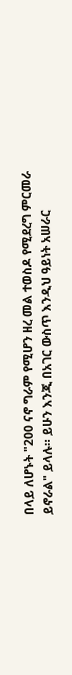በላይ ለሆኑት "200 ናኖ ግራም የሚሆን ዘረ መል ተወስዶ የሚደረግ ምርመራ ይኖራል" ይላሉ። ይሁን እንጂ በአገር ውስጥ እንዲህ ዓይነት አሠራር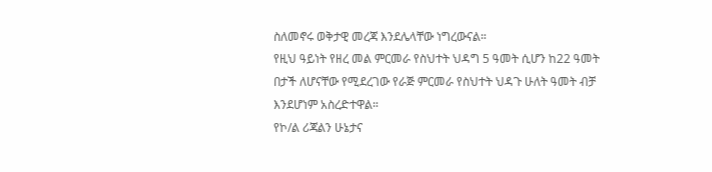ስለመኖሩ ወቅታዊ መረጃ እንደሌላቸው ነግረውናል።
የዚህ ዓይነት የዘረ መል ምርመራ የስህተት ህዳግ 5 ዓመት ሲሆን ከ22 ዓመት በታች ለሆናቸው የሚደረገው የራጅ ምርመራ የስህተት ህዳጉ ሁለት ዓመት ብቻ እንደሆነም አስረድተዋል።
የኮ/ል ሪጃልን ሁኔታና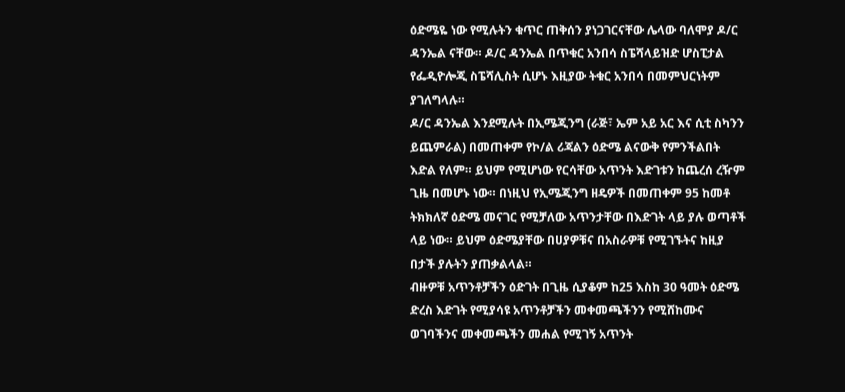ዕድሜዬ ነው የሚሉትን ቁጥር ጠቅሰን ያነጋገርናቸው ሌላው ባለሞያ ዶ/ር ዳንኤል ናቸው። ዶ/ር ዳንኤል በጥቁር አንበሳ ስፔሻላይዝድ ሆስፒታል የፌዲዮሎጂ ስፔሻሊስት ሲሆኑ እዚያው ትቁር አንበሳ በመምህርነትም ያገለግላሉ።
ዶ/ር ዳንኤል እንደሚሉት በኢሜጂንግ (ራጅ፣ ኤም አይ አር እና ሲቲ ስካንን ይጨምራል) በመጠቀም የኮ/ል ሪጃልን ዕድሜ ልናውቅ የምንችልበት እድል የለም። ይህም የሚሆነው የርሳቸው አጥንት እድገቱን ከጨረሰ ረዥም ጊዜ በመሆኑ ነው። በነዚህ የኢሜጂንግ ዘዴዎች በመጠቀም 95 ከመቶ ትክክለኛ ዕድሜ መናገር የሚቻለው አጥንታቸው በእድገት ላይ ያሉ ወጣቶች ላይ ነው። ይህም ዕድሜያቸው በሀያዎቹና በአስራዎቹ የሚገኙትና ከዚያ በታች ያሉትን ያጠቃልላል።
ብዙዎቹ አጥንቶቻችን ዕድገት በጊዜ ሲያቆም ከ25 እስከ 30 ዓመት ዕድሜ ድረስ እድገት የሚያሳዩ አጥንቶቻችን መቀመጫችንን የሚሸከሙና ወገባችንና መቀመጫችን መሐል የሚገኝ አጥንት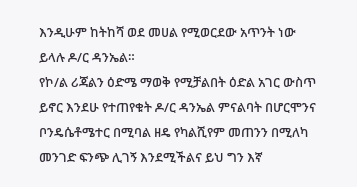እንዲሁም ከትከሻ ወደ መሀል የሚወርደው አጥንት ነው ይላሉ ዶ/ር ዳንኤል።
የኮ/ል ሪጃልን ዕድሜ ማወቅ የሚቻልበት ዕድል አገር ውስጥ ይኖር እንደሁ የተጠየቁት ዶ/ር ዳንኤል ምናልባት በሆርሞንና ቦንዴሴቶሜተር በሚባል ዘዴ የካልሺየም መጠንን በሚለካ መንገድ ፍንጭ ሊገኝ እንደሚችልና ይህ ግን እኛ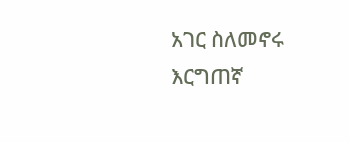አገር ስለመኖሩ እርግጠኛ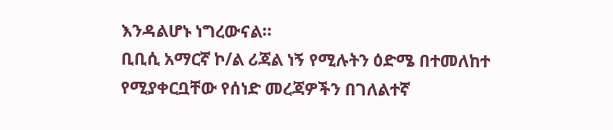እንዳልሆኑ ነግረውናል።
ቢቢሲ አማርኛ ኮ/ል ሪጃል ነኝ የሚሉትን ዕድሜ በተመለከተ የሚያቀርቧቸው የሰነድ መረጃዎችን በገለልተኛ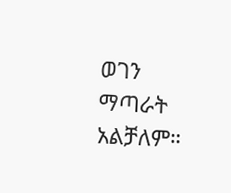ወገን ማጣራት አልቻለም።